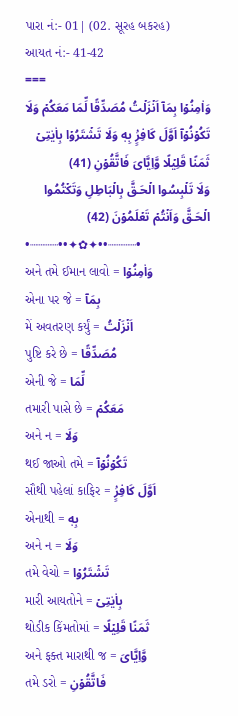પારા નં:- 01| (02. સૂરહ બકરહ)
આયત નં:- 41-42
===
وَاٰمِنُوۡا بِمَآ اَنۡزَلۡتُ مُصَدِّقًا لِّمَا مَعَكُمۡ وَلَا تَكُوۡنُوۡآ اَوَّلَ كَافِرٍۢ بِهٖ وَلَا تَشۡتَرُوۡا بِاٰيٰتِىۡ ثَمَنًا قَلِيۡلًا وَّاِيَّاىَ فَاتَّقُوۡنِ (41)
وَلَا تَلۡبِسُوا الۡحَـقَّ بِالۡبَاطِلِ وَتَكۡتُمُوا الۡحَـقَّ وَاَنۡتُمۡ تَعۡلَمُوۡنَ (42)
•┈┈┈┈••✦✿✦••┈┈┈┈•
અને તમે ઈમાન લાવો = وَاٰمِنُوۡا
એના પર જે = بِمَآ
મેં અવતરણ કર્યું = اَنۡزَلۡتُ
પુષ્ટિ કરે છે = مُصَدِّقًا
એની જે = لِّمَا
તમારી પાસે છે = مَعَكُمۡ
અને ન = وَلَا
થઈ જાઓ તમે = تَكُوۡنُوۡآ
સૌથી પહેલાં કાફિર = اَوَّلَ كَافِرٍۢ
એનાથી = بِهٖ
અને ન = وَلَا
તમે વેચો = تَشۡتَرُوۡا
મારી આયતોને = بِاٰيٰتِىۡ
થોડીક કિંમતોમાં = ثَمَنًا قَلِيۡلًا
અને ફક્ત મારાથી જ = وَّاِيَّاىَ
તમે ડરો = فَاتَّقُوۡنِ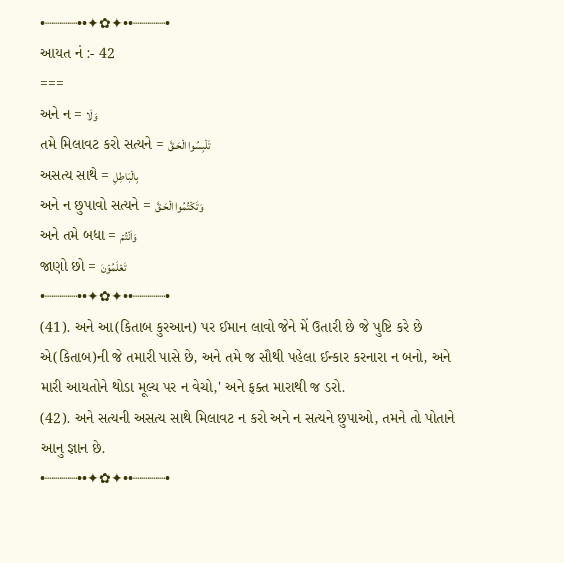•┈┈┈┈••✦✿✦••┈┈┈┈•
આયત નં :- 42
===
અને ન = وَلَا
તમે મિલાવટ કરો સત્યને = تَلۡبِسُوا الۡحَـقَّ
અસત્ય સાથે = بِالۡبَاطِلِ
અને ન છુપાવો સત્યને = وَتَكۡتُمُوا الۡحَـقَّ
અને તમે બધા = وَاَنۡتُمۡ
જાણો છો = تَعۡلَمُوۡنَ
•┈┈┈┈••✦✿✦••┈┈┈┈•
(41). અને આ(કિતાબ કુરઆન) પર ઈમાન લાવો જેને મેં ઉતારી છે જે પુષ્ટિ કરે છે એ(કિતાબ)ની જે તમારી પાસે છે, અને તમે જ સૌથી પહેલા ઈન્કાર કરનારા ન બનો, અને મારી આયતોને થોડા મૂલ્ય પર ન વેચો,' અને ફક્ત મારાથી જ ડરો.
(42). અને સત્યની અસત્ય સાથે મિલાવટ ન કરો અને ન સત્યને છુપાઓ, તમને તો પોતાને આનુ જ્ઞાન છે.
•┈┈┈┈••✦✿✦••┈┈┈┈•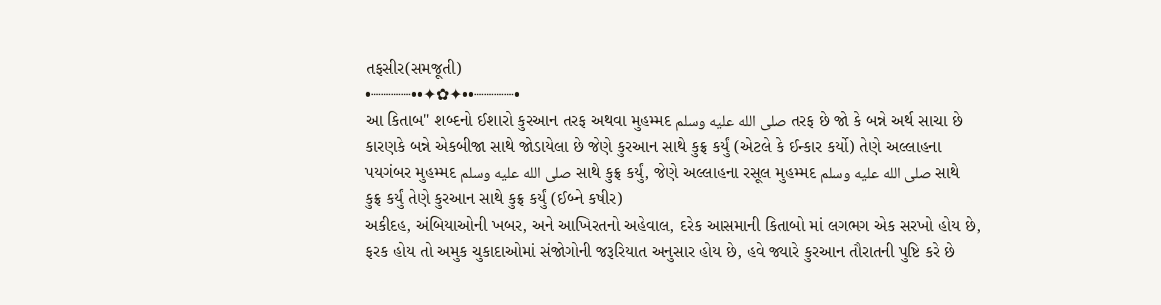તફસીર(સમજૂતી)
•┈┈┈┈••✦✿✦••┈┈┈┈•
આ કિતાબ" શબ્દનો ઈશારો કુરઆન તરફ અથવા મુહમ્મદ صلى الله عليه وسلم તરફ છે જો કે બન્ને અર્થ સાચા છે કારણકે બન્ને એકબીજા સાથે જોડાયેલા છે જેણે કુરઆન સાથે કુફ્ર કર્યું (એટલે કે ઈન્કાર કર્યો) તેણે અલ્લાહના પયગંબર મુહમ્મદ صلى الله عليه وسلم સાથે કુફ્ર કર્યું, જેણે અલ્લાહના રસૂલ મુહમ્મદ صلى الله عليه وسلم સાથે કુફ્ર કર્યું તેણે કુરઆન સાથે કુફ્ર કર્યું (ઈબ્ને કષીર)
અકીદહ, અંબિયાઓની ખબર, અને આખિરતનો અહેવાલ, દરેક આસમાની કિતાબો માં લગભગ એક સરખો હોય છે, ફરક હોય તો અમુક ચુકાદાઓમાં સંજોગોની જરૂરિયાત અનુસાર હોય છે, હવે જ્યારે કુરઆન તૌરાતની પુષ્ટિ કરે છે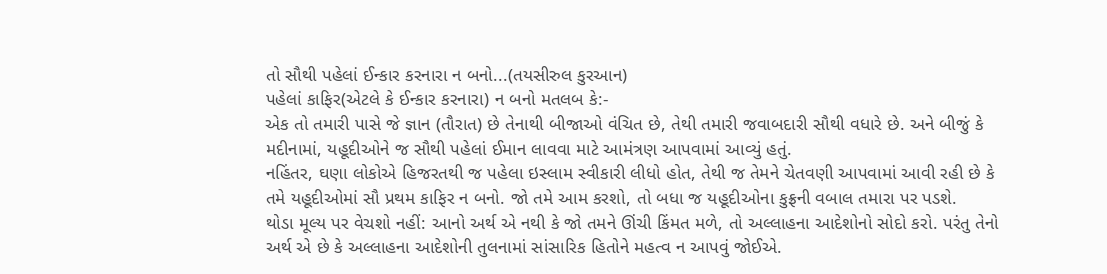તો સૌથી પહેલાં ઈન્કાર કરનારા ન બનો...(તયસીરુલ કુરઆન)
પહેલાં કાફિર(એટલે કે ઈન્કાર કરનારા) ન બનો મતલબ કે:-
એક તો તમારી પાસે જે જ્ઞાન (તૌરાત) છે તેનાથી બીજાઓ વંચિત છે, તેથી તમારી જવાબદારી સૌથી વધારે છે. અને બીજું કે મદીનામાં, યહૂદીઓને જ સૌથી પહેલાં ઈમાન લાવવા માટે આમંત્રણ આપવામાં આવ્યું હતું.
નહિંતર, ઘણા લોકોએ હિજરતથી જ પહેલા ઇસ્લામ સ્વીકારી લીધો હોત, તેથી જ તેમને ચેતવણી આપવામાં આવી રહી છે કે તમે યહૂદીઓમાં સૌ પ્રથમ કાફિર ન બનો. જો તમે આમ કરશો, તો બધા જ યહૂદીઓના કુફ્રની વબાલ તમારા પર પડશે.
થોડા મૂલ્ય પર વેચશો નહીં: આનો અર્થ એ નથી કે જો તમને ઊંચી કિંમત મળે, તો અલ્લાહના આદેશોનો સોદો કરો. પરંતુ તેનો અર્થ એ છે કે અલ્લાહના આદેશોની તુલનામાં સાંસારિક હિતોને મહત્વ ન આપવું જોઈએ.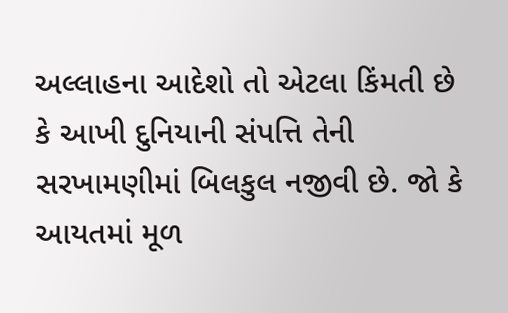અલ્લાહના આદેશો તો એટલા કિંમતી છે કે આખી દુનિયાની સંપત્તિ તેની સરખામણીમાં બિલકુલ નજીવી છે. જો કે આયતમાં મૂળ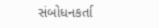સંબોધનકર્તા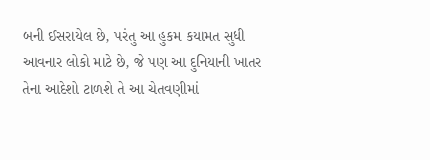બની ઈસરાયેલ છે, પરંતુ આ હુકમ કયામત સુધી આવનાર લોકો માટે છે, જે પણ આ દુનિયાની ખાતર તેના આદેશો ટાળશે તે આ ચેતવણીમાં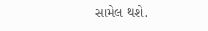સામેલ થશે.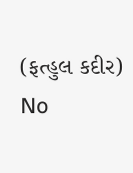(ફત્હુલ કદીર)
No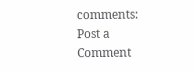comments:
Post a Comment